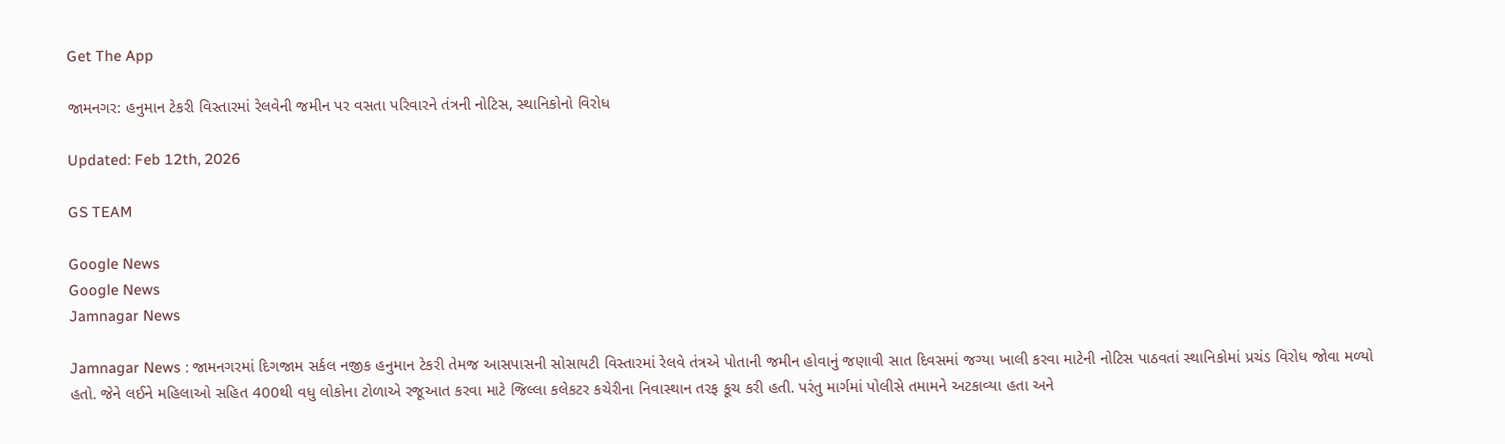Get The App

જામનગર: હનુમાન ટેકરી વિસ્તારમાં રેલવેની જમીન પર વસતા પરિવારને તંત્રની નોટિસ, સ્થાનિકોનો વિરોધ

Updated: Feb 12th, 2026

GS TEAM

Google News
Google News
Jamnagar News

Jamnagar News : જામનગરમાં દિગજામ સર્કલ નજીક હનુમાન ટેકરી તેમજ આસપાસની સોસાયટી વિસ્તારમાં રેલવે તંત્રએ પોતાની જમીન હોવાનું જણાવી સાત દિવસમાં જગ્યા ખાલી કરવા માટેની નોટિસ પાઠવતાં સ્થાનિકોમાં પ્રચંડ વિરોધ જોવા મળ્યો હતો. જેને લઈને મહિલાઓ સહિત 400થી વધુ લોકોના ટોળાએ રજૂઆત કરવા માટે જિલ્લા કલેકટર કચેરીના નિવાસ્થાન તરફ કૂચ કરી હતી. પરંતુ માર્ગમાં પોલીસે તમામને અટકાવ્યા હતા અને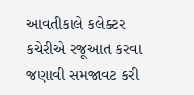આવતીકાલે કલેક્ટર કચેરીએ રજૂઆત કરવા જણાવી સમજાવટ કરી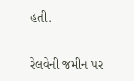હતી.

રેલવેની જમીન પર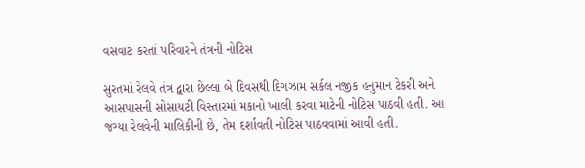વસવાટ કરતાં પરિવારને તંત્રની નોટિસ

સુરતમાં રેલવે તંત્ર દ્વારા છેલ્લા બે દિવસથી દિગઝામ સર્કલ નજીક હનુમાન ટેકરી અને આસપાસની સોસાયટી વિસ્તારમાં મકાનો ખાલી કરવા માટેની નોટિસ પાઠવી હતી. આ જગ્યા રેલવેની માલિકીની છે, તેમ દર્શાવતી નોટિસ પાઠવવામાં આવી હતી.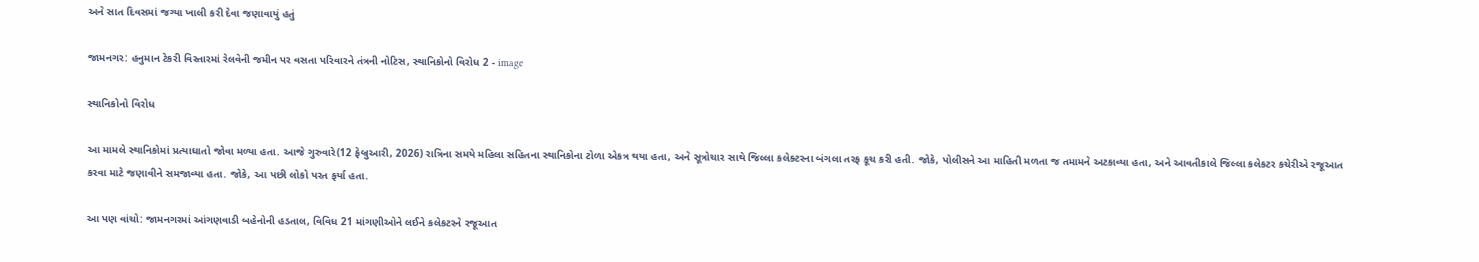અને સાત દિવસમાં જગ્યા ખાલી કરી દેવા જણાવાયું હતું

જામનગર: હનુમાન ટેકરી વિસ્તારમાં રેલવેની જમીન પર વસતા પરિવારને તંત્રની નોટિસ, સ્થાનિકોનો વિરોધ 2 - image

સ્થાનિકોનો વિરોધ

આ મામલે સ્થાનિકોમાં પ્રત્યાઘાતો જોવા મળ્યા હતા. આજે ગુરુવારે(12 ફેબ્રુઆરી, 2026) રાત્રિના સમયે મહિલા સહિતના સ્થાનિકોના ટોળા એકત્ર થયા હતા, અને સૂત્રોચાર સાથે જિલ્લા કલેક્ટરના બંગલા તરફ કૂચ કરી હતી. જોકે, પોલીસને આ માહિતી મળતા જ તમામને અટકાવ્યા હતા, અને આવતીકાલે જિલ્લા કલેકટર કચેરીએ રજૂઆત કરવા માટે જણાવીને સમજાવ્યા હતા. જોકે, આ પછી લોકો પરત ફર્યા હતા.

આ પણ વાંચો: જામનગરમાં આંગણવાડી બહેનોની હડતાલ, વિવિધ 21 માંગણીઓને લઈને કલેકટરને રજૂઆત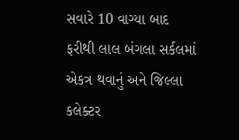સવારે 10 વાગ્યા બાદ ફરીથી લાલ બંગલા સર્કલમાં એકત્ર થવાનું અને જિલ્લા કલેક્ટર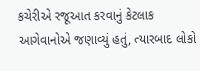કચેરીએ રજૂઆત કરવાનું કેટલાક આગેવાનોએ જણાવ્યું હતું, ત્યારબાદ લોકો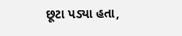છૂટા પડ્યા હતા,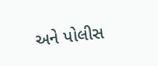અને પોલીસ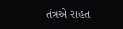તંત્રએ રાહત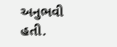અનુભવી હતી.